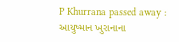P Khurrana passed away : આયુષ્માન ખુરાનાના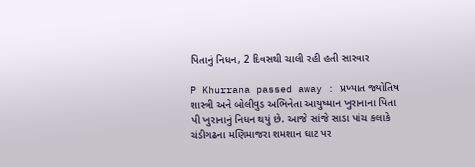પિતાનું નિધન, 2 દિવસથી ચાલી રહી હતી સારવાર

P Khurrana passed away : પ્રખ્યાત જ્યોતિષ શાસ્ત્રી અને બોલીવુડ અભિનેતા આયુષ્માન ખુરાનાના પિતા પી ખુરાનાનું નિધન થયું છે. આજે સાંજે સાડા પાંચ કલાકે ચંડીગઢના મણિમાજરા શમશાન ઘાટ પર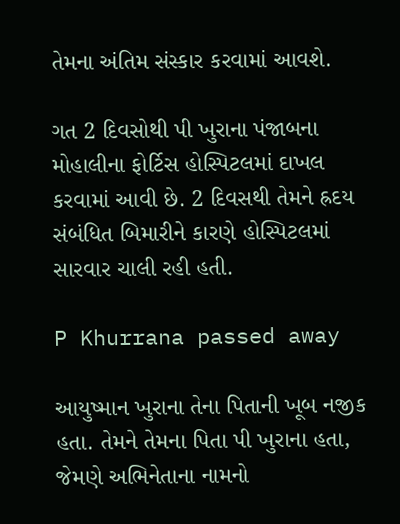તેમના અંતિમ સંસ્કાર કરવામાં આવશે.

ગત 2 દિવસોથી પી ખુરાના પંજાબના મોહાલીના ફોર્ટિસ હોસ્પિટલમાં દાખલ કરવામાં આવી છે. 2 દિવસથી તેમને હ્રદય સંબંધિત બિમારીને કારણે હોસ્પિટલમાં સારવાર ચાલી રહી હતી.

P Khurrana passed away

આયુષ્માન ખુરાના તેના પિતાની ખૂબ નજીક હતા. તેમને તેમના પિતા પી ખુરાના હતા, જેમણે અભિનેતાના નામનો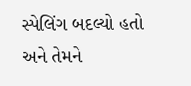સ્પેલિંગ બદલ્યો હતો અને તેમને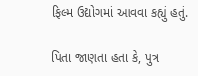ફિલ્મ ઉદ્યોગમાં આવવા કહ્યું હતું.

પિતા જાણતા હતા કે, પુત્ર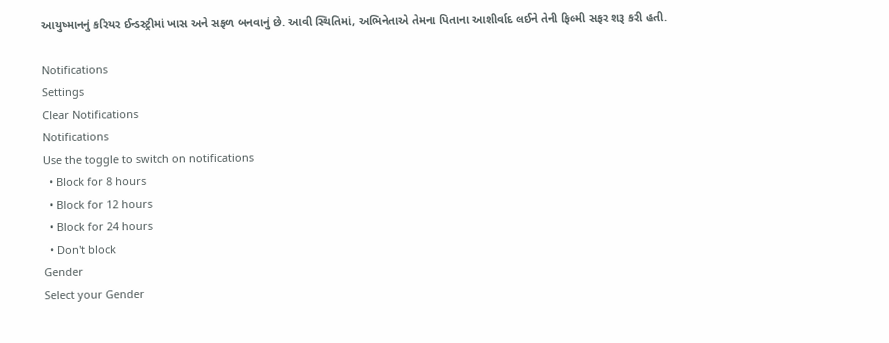આયુષ્માનનું કરિયર ઈન્ડસ્ટ્રીમાં ખાસ અને સફળ બનવાનું છે. આવી સ્થિતિમાં, અભિનેતાએ તેમના પિતાના આશીર્વાદ લઈને તેની ફિલ્મી સફર શરૂ કરી હતી.

Notifications
Settings
Clear Notifications
Notifications
Use the toggle to switch on notifications
  • Block for 8 hours
  • Block for 12 hours
  • Block for 24 hours
  • Don't block
Gender
Select your Gender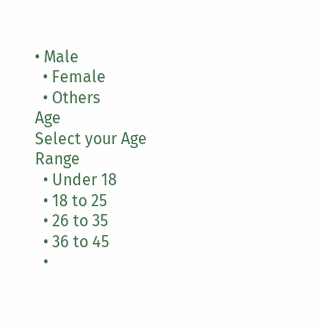• Male
  • Female
  • Others
Age
Select your Age Range
  • Under 18
  • 18 to 25
  • 26 to 35
  • 36 to 45
  •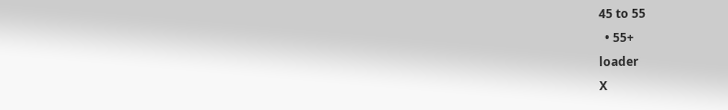45 to 55
  • 55+
loader
X